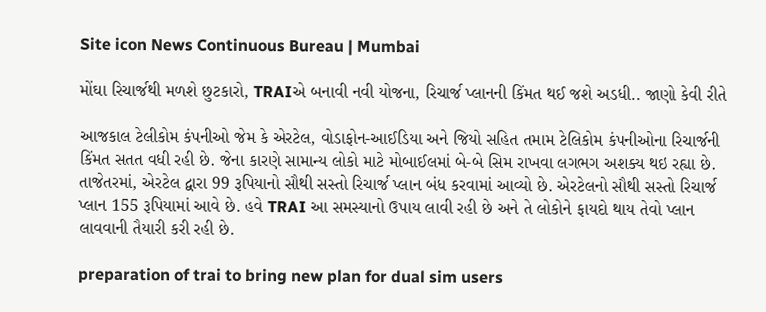Site icon News Continuous Bureau | Mumbai

મોંઘા રિચાર્જથી મળશે છુટકારો, TRAIએ બનાવી નવી યોજના, રિચાર્જ પ્લાનની કિંમત થઈ જશે અડધી.. જાણો કેવી રીતે

આજકાલ ટેલીકોમ કંપનીઓ જેમ કે એરટેલ, વોડાફોન-આઈડિયા અને જિયો સહિત તમામ ટેલિકોમ કંપનીઓના રિચાર્જની કિંમત સતત વધી રહી છે. જેના કારણે સામાન્ય લોકો માટે મોબાઈલમાં બે-બે સિમ રાખવા લગભગ અશક્ય થઇ રહ્યા છે. તાજેતરમાં, એરટેલ દ્વારા 99 રૂપિયાનો સૌથી સસ્તો રિચાર્જ પ્લાન બંધ કરવામાં આવ્યો છે. એરટેલનો સૌથી સસ્તો રિચાર્જ પ્લાન 155 રૂપિયામાં આવે છે. હવે TRAI આ સમસ્યાનો ઉપાય લાવી રહી છે અને તે લોકોને ફાયદો થાય તેવો પ્લાન લાવવાની તૈયારી કરી રહી છે.

preparation of trai to bring new plan for dual sim users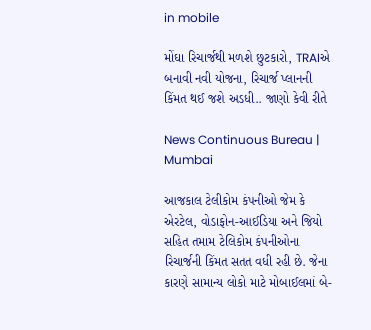in mobile

મોંઘા રિચાર્જથી મળશે છુટકારો, TRAIએ બનાવી નવી યોજના, રિચાર્જ પ્લાનની કિંમત થઈ જશે અડધી.. જાણો કેવી રીતે

News Continuous Bureau | Mumbai

આજકાલ ટેલીકોમ કંપનીઓ જેમ કે એરટેલ, વોડાફોન-આઈડિયા અને જિયો સહિત તમામ ટેલિકોમ કંપનીઓના રિચાર્જની કિંમત સતત વધી રહી છે. જેના કારણે સામાન્ય લોકો માટે મોબાઈલમાં બે-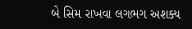બે સિમ રાખવા લગભગ અશક્ય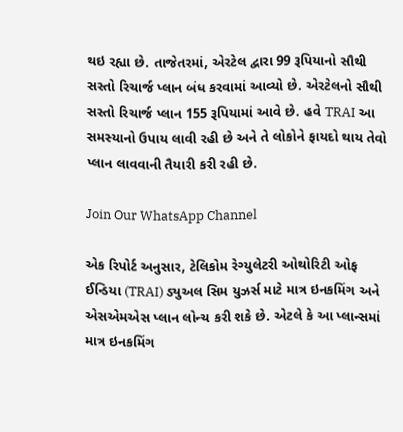થઇ રહ્યા છે. તાજેતરમાં, એરટેલ દ્વારા 99 રૂપિયાનો સૌથી સસ્તો રિચાર્જ પ્લાન બંધ કરવામાં આવ્યો છે. એરટેલનો સૌથી સસ્તો રિચાર્જ પ્લાન 155 રૂપિયામાં આવે છે. હવે TRAI આ સમસ્યાનો ઉપાય લાવી રહી છે અને તે લોકોને ફાયદો થાય તેવો પ્લાન લાવવાની તૈયારી કરી રહી છે.

Join Our WhatsApp Channel

એક રિપોર્ટ અનુસાર, ટેલિકોમ રેગ્યુલેટરી ઓથોરિટી ઓફ ઈન્ડિયા (TRAI) ડ્યુઅલ સિમ યુઝર્સ માટે માત્ર ઇનકમિંગ અને એસએમએસ પ્લાન લોન્ચ કરી શકે છે. એટલે કે આ પ્લાન્સમાં માત્ર ઇનકમિંગ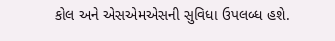કોલ અને એસએમએસની સુવિધા ઉપલબ્ધ હશે.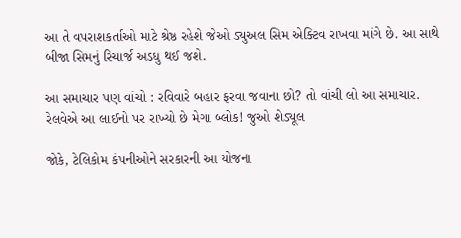આ તે વપરાશકર્તાઓ માટે શ્રેષ્ઠ રહેશે જેઓ ડ્યુઅલ સિમ એક્ટિવ રાખવા માંગે છે. આ સાથે બીજા સિમનું રિચાર્જ અડધુ થઈ જશે.

આ સમાચાર પણ વાંચો : રવિવારે બહાર ફરવા જવાના છો? તો વાંચી લો આ સમાચાર. રેલવેએ આ લાઈનો પર રાખ્યો છે મેગા બ્લોક! જુઓ શેડ્યૂલ

જોકે, ટેલિકોમ કંપનીઓને સરકારની આ યોજના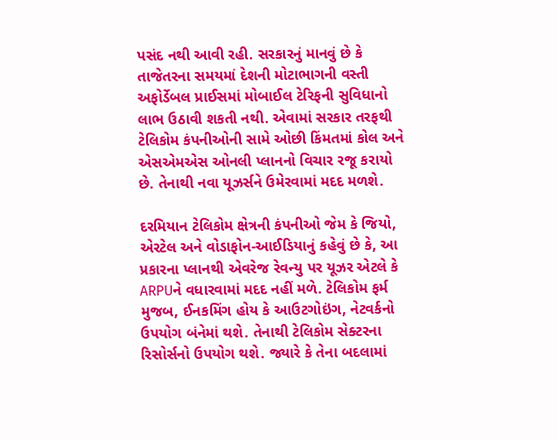પસંદ નથી આવી રહી. સરકારનું માનવું છે કે તાજેતરના સમયમાં દેશની મોટાભાગની વસ્તી અફોર્ડેબલ પ્રાઈસમાં મોબાઈલ ટેરિફની સુવિધાનો લાભ ઉઠાવી શકતી નથી. એવામાં સરકાર તરફથી ટેલિકોમ કંપનીઓની સામે ઓછી કિંમતમાં કોલ અને એસએમએસ ઓનલી પ્લાનનો વિચાર રજૂ કરાયો છે. તેનાથી નવા યૂઝર્સને ઉમેરવામાં મદદ મળશે.

દરમિયાન ટેલિકોમ ક્ષેત્રની કંપનીઓ જેમ કે જિયો, એરટેલ અને વોડાફોન-આઈડિયાનું કહેવું છે કે, આ પ્રકારના પ્લાનથી એવરેજ રેવન્યુ પર યૂઝર એટલે કે ARPUને વધારવામાં મદદ નહીં મળે. ટેલિકોમ ફર્મ મુજબ, ઈનકમિંગ હોય કે આઉટગોઇંગ, નેટવર્કનો ઉપયોગ બંનેમાં થશે. તેનાથી ટેલિકોમ સેક્ટરના રિસોર્સનો ઉપયોગ થશે. જ્યારે કે તેના બદલામાં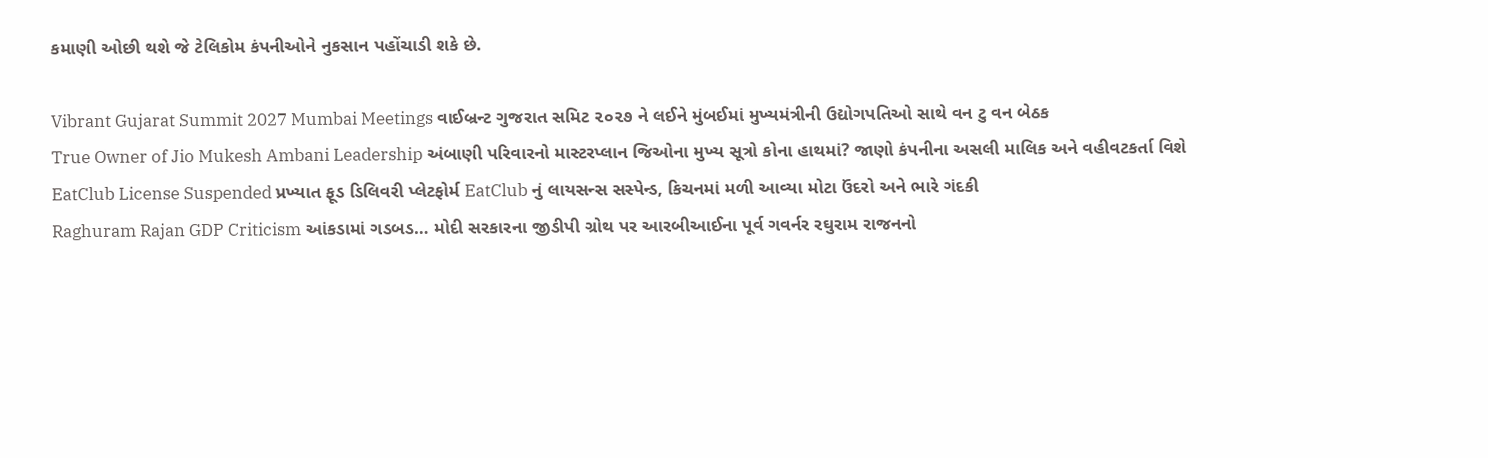કમાણી ઓછી થશે જે ટેલિકોમ કંપનીઓને નુકસાન પહોંચાડી શકે છે.

Vibrant Gujarat Summit 2027 Mumbai Meetings વાઈબ્રન્ટ ગુજરાત સમિટ ૨૦૨૭ ને લઈને મુંબઈમાં મુખ્યમંત્રીની ઉદ્યોગપતિઓ સાથે વન ટુ વન બેઠક
True Owner of Jio Mukesh Ambani Leadership અંબાણી પરિવારનો માસ્ટરપ્લાન જિઓના મુખ્ય સૂત્રો કોના હાથમાં? જાણો કંપનીના અસલી માલિક અને વહીવટકર્તા વિશે
EatClub License Suspended પ્રખ્યાત ફૂડ ડિલિવરી પ્લેટફોર્મ EatClub નું લાયસન્સ સસ્પેન્ડ, કિચનમાં મળી આવ્યા મોટા ઉંદરો અને ભારે ગંદકી
Raghuram Rajan GDP Criticism આંકડામાં ગડબડ… મોદી સરકારના જીડીપી ગ્રોથ પર આરબીઆઈના પૂર્વ ગવર્નર રઘુરામ રાજનનો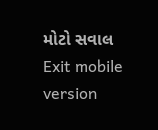મોટો સવાલ
Exit mobile version